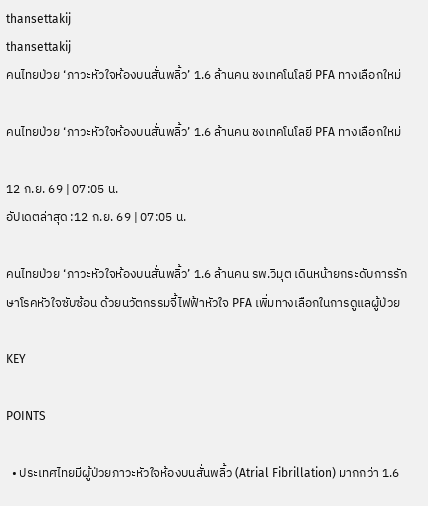thansettakij
thansettakij
คนไทยป่วย ‘ภาวะหัวใจห้องบนสั่นพลิ้ว’ 1.6 ล้านคน ชงเทคโนโลยี PFA ทางเลือกใหม่

คนไทยป่วย ‘ภาวะหัวใจห้องบนสั่นพลิ้ว’ 1.6 ล้านคน ชงเทคโนโลยี PFA ทางเลือกใหม่

12 ก.ย. 69 | 07:05 น.
อัปเดตล่าสุด :12 ก.ย. 69 | 07:05 น.

คนไทยป่วย ‘ภาวะหัวใจห้องบนสั่นพลิ้ว’ 1.6 ล้านคน รพ.วิมุต เดินหน้ายกระดับการรักษาโรคหัวใจซับซ้อน ด้วยนวัตกรรมจี้ไฟฟ้าหัวใจ PFA เพิ่มทางเลือกในการดูแลผู้ป่วย

KEY

POINTS

  • ประเทศไทยมีผู้ป่วยภาวะหัวใจห้องบนสั่นพลิ้ว (Atrial Fibrillation) มากกว่า 1.6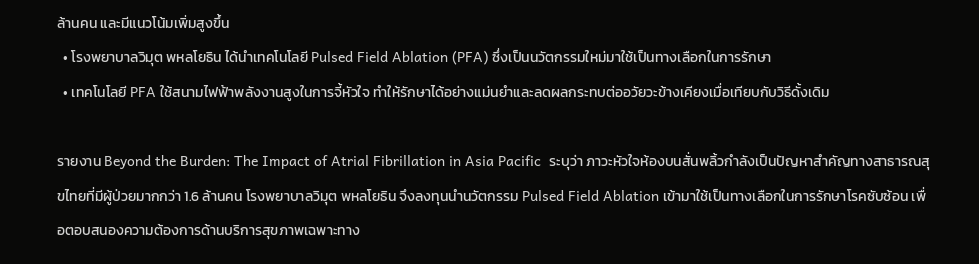ล้านคน และมีแนวโน้มเพิ่มสูงขึ้น
  • โรงพยาบาลวิมุต พหลโยธิน ได้นำเทคโนโลยี Pulsed Field Ablation (PFA) ซึ่งเป็นนวัตกรรมใหม่มาใช้เป็นทางเลือกในการรักษา
  • เทคโนโลยี PFA ใช้สนามไฟฟ้าพลังงานสูงในการจี้หัวใจ ทำให้รักษาได้อย่างแม่นยำและลดผลกระทบต่ออวัยวะข้างเคียงเมื่อเทียบกับวิธีดั้งเดิม

รายงาน Beyond the Burden: The Impact of Atrial Fibrillation in Asia Pacific  ระบุว่า ภาวะหัวใจห้องบนสั่นพลิ้วกำลังเป็นปัญหาสำคัญทางสาธารณสุขไทยที่มีผู้ป่วยมากกว่า 1.6 ล้านคน โรงพยาบาลวิมุต พหลโยธิน จึงลงทุนนำนวัตกรรม Pulsed Field Ablation เข้ามาใช้เป็นทางเลือกในการรักษาโรคซับซ้อน เพื่อตอบสนองความต้องการด้านบริการสุขภาพเฉพาะทาง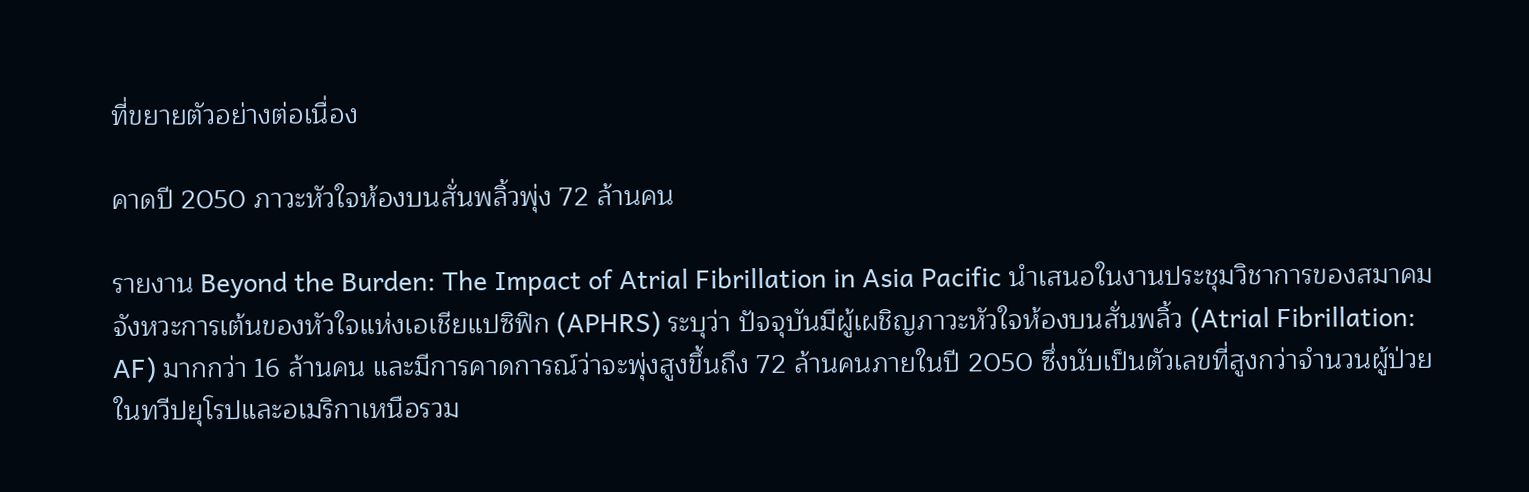ที่ขยายตัวอย่างต่อเนื่อง

คาดปี 2050 ภาวะหัวใจห้องบนสั่นพลิ้วพุ่ง 72 ล้านคน

รายงาน Beyond the Burden: The Impact of Atrial Fibrillation in Asia Pacific นำเสนอในงานประชุมวิชาการของสมาคมจังหวะการเต้นของหัวใจแห่งเอเชียแปซิฟิก (APHRS) ระบุว่า ปัจจุบันมีผู้เผชิญภาวะหัวใจห้องบนสั่นพลิ้ว (Atrial Fibrillation: AF) มากกว่า 16 ล้านคน และมีการคาดการณ์ว่าจะพุ่งสูงขึ้นถึง 72 ล้านคนภายในปี 2050 ซึ่งนับเป็นตัวเลขที่สูงกว่าจำนวนผู้ป่วยในทวีปยุโรปและอเมริกาเหนือรวม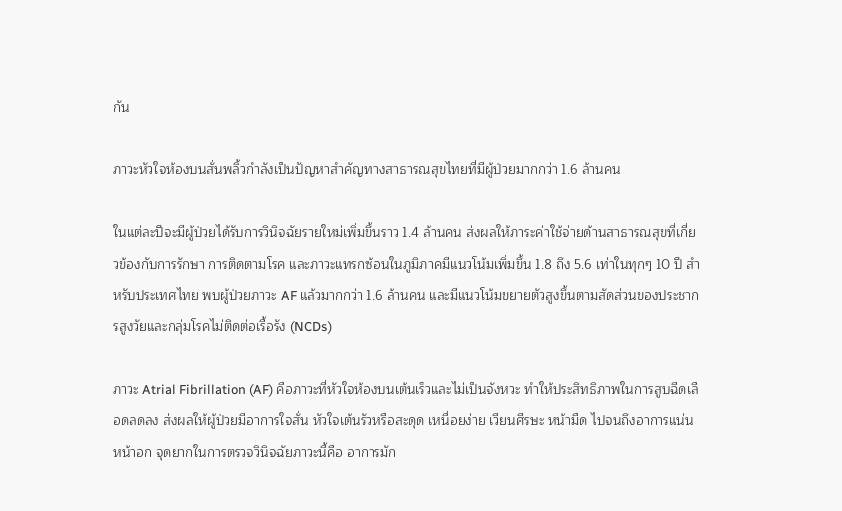กัน

ภาวะหัวใจห้องบนสั่นพลิ้วกำลังเป็นปัญหาสำคัญทางสาธารณสุขไทยที่มีผู้ป่วยมากกว่า 1.6 ล้านคน

ในแต่ละปีจะมีผู้ป่วยได้รับการวินิจฉัยรายใหม่เพิ่มขึ้นราว 1.4 ล้านคน ส่งผลให้ภาระค่าใช้จ่ายด้านสาธารณสุขที่เกี่ยวข้องกับการรักษา การติดตามโรค และภาวะแทรกซ้อนในภูมิภาคมีแนวโน้มเพิ่มขึ้น 1.8 ถึง 5.6 เท่าในทุกๆ 10 ปี สำหรับประเทศไทย พบผู้ป่วยภาวะ AF แล้วมากกว่า 1.6 ล้านคน และมีแนวโน้มขยายตัวสูงขึ้นตามสัดส่วนของประชากรสูงวัยและกลุ่มโรคไม่ติดต่อเรื้อรัง (NCDs)

ภาวะ Atrial Fibrillation (AF) คือภาวะที่หัวใจห้องบนเต้นเร็วและไม่เป็นจังหวะ ทำให้ประสิทธิภาพในการสูบฉีดเลือดลดลง ส่งผลให้ผู้ป่วยมีอาการใจสั่น หัวใจเต้นรัวหรือสะดุด เหนื่อยง่าย เวียนศีรษะ หน้ามืด ไปจนถึงอาการแน่นหน้าอก จุดยากในการตรวจวินิจฉัยภาวะนี้คือ อาการมัก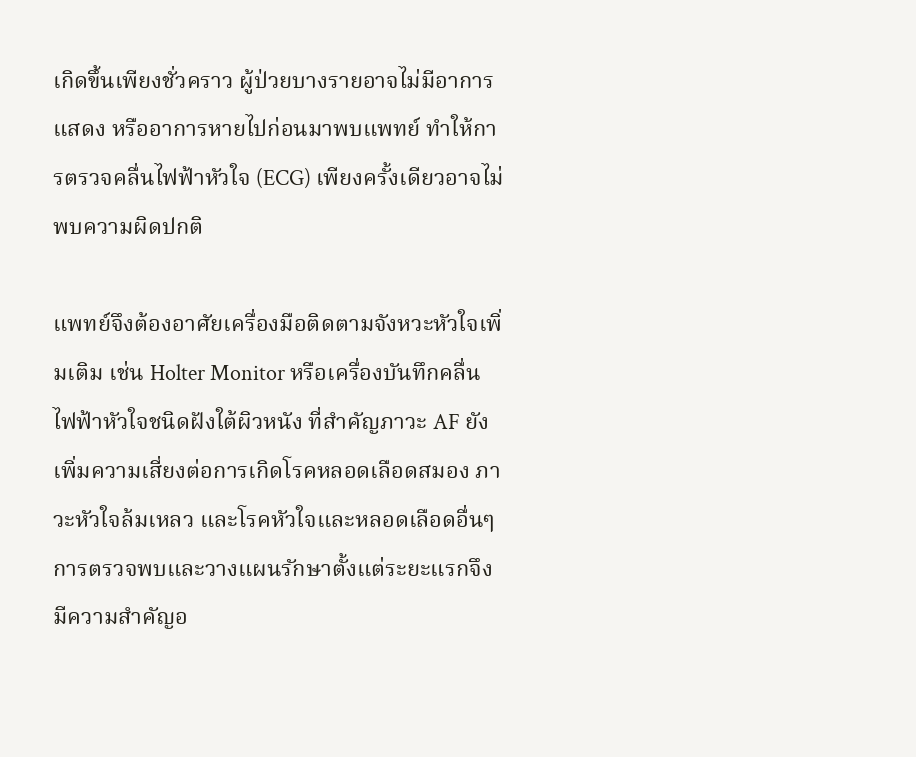เกิดขึ้นเพียงชั่วคราว ผู้ป่วยบางรายอาจไม่มีอาการแสดง หรืออาการหายไปก่อนมาพบแพทย์ ทำให้การตรวจคลื่นไฟฟ้าหัวใจ (ECG) เพียงครั้งเดียวอาจไม่พบความผิดปกติ

แพทย์จึงต้องอาศัยเครื่องมือติดตามจังหวะหัวใจเพิ่มเติม เช่น Holter Monitor หรือเครื่องบันทึกคลื่นไฟฟ้าหัวใจชนิดฝังใต้ผิวหนัง ที่สำคัญภาวะ AF ยังเพิ่มความเสี่ยงต่อการเกิดโรคหลอดเลือดสมอง ภาวะหัวใจล้มเหลว และโรคหัวใจและหลอดเลือดอื่นๆ การตรวจพบและวางแผนรักษาตั้งแต่ระยะแรกจึงมีความสำคัญอ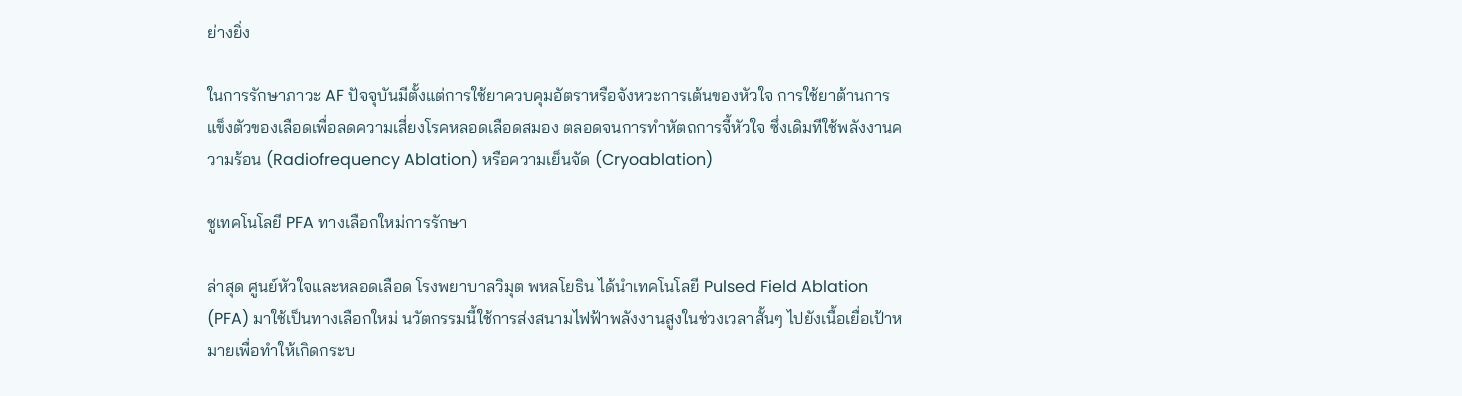ย่างยิ่ง

ในการรักษาภาวะ AF ปัจจุบันมีตั้งแต่การใช้ยาควบคุมอัตราหรือจังหวะการเต้นของหัวใจ การใช้ยาต้านการแข็งตัวของเลือดเพื่อลดความเสี่ยงโรคหลอดเลือดสมอง ตลอดจนการทำหัตถการจี้หัวใจ ซึ่งเดิมทีใช้พลังงานความร้อน (Radiofrequency Ablation) หรือความเย็นจัด (Cryoablation)

ชูเทคโนโลยี PFA ทางเลือกใหม่การรักษา

ล่าสุด ศูนย์หัวใจและหลอดเลือด โรงพยาบาลวิมุต พหลโยธิน ได้นำเทคโนโลยี Pulsed Field Ablation (PFA) มาใช้เป็นทางเลือกใหม่ นวัตกรรมนี้ใช้การส่งสนามไฟฟ้าพลังงานสูงในช่วงเวลาสั้นๆ ไปยังเนื้อเยื่อเป้าหมายเพื่อทำให้เกิดกระบ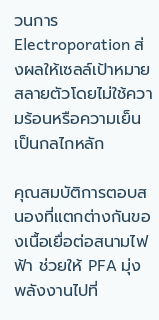วนการ Electroporation ส่งผลให้เซลล์เป้าหมายสลายตัวโดยไม่ใช้ความร้อนหรือความเย็นเป็นกลไกหลัก

คุณสมบัติการตอบสนองที่แตกต่างกันของเนื้อเยื่อต่อสนามไฟฟ้า ช่วยให้ PFA มุ่งพลังงานไปที่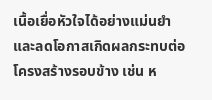เนื้อเยื่อหัวใจได้อย่างแม่นยำ และลดโอกาสเกิดผลกระทบต่อโครงสร้างรอบข้าง เช่น ห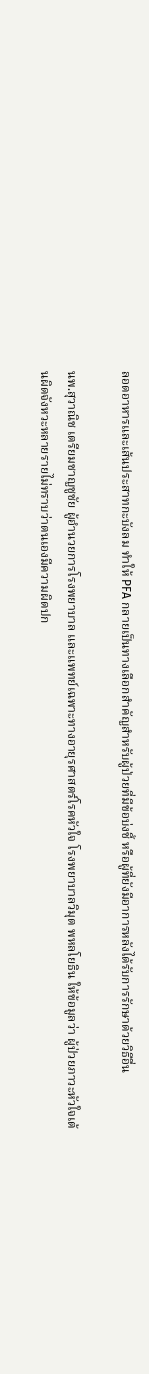ลอดอาหารและเส้นประสาทกะบังลม ทำให้ PFA กลายเป็นทางเลือกสำคัญสำหรับผู้ป่วยที่มีข้อบ่งชี้ หรือผู้ที่ยังมีอาการหลังได้รับการรักษาด้วยวิธีอื่น

นพ.สุวาณิช เตรียมชาญชูชัย ผู้อำนวยการโรงพยาบาล และแพทย์เฉพาะทางอายุรศาสตร์โรคหัวใจ โรงพยาบาลวิมุต พหลโยธิน ให้ข้อมูลว่า ผู้ป่วยภาวะหัวใจเต้นผิดจังหวะหลายรายไม่ทราบว่าตนเองมีความผิดปก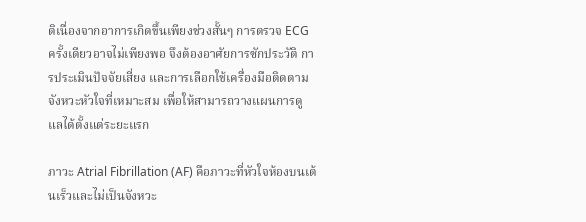ติเนื่องจากอาการเกิดขึ้นเพียงช่วงสั้นๆ การตรวจ ECG ครั้งเดียวอาจไม่เพียงพอ จึงต้องอาศัยการซักประวัติ การประเมินปัจจัยเสี่ยง และการเลือกใช้เครื่องมือติดตามจังหวะหัวใจที่เหมาะสม เพื่อให้สามารถวางแผนการดูแลได้ตั้งแต่ระยะแรก

ภาวะ Atrial Fibrillation (AF) คือภาวะที่หัวใจห้องบนเต้นเร็วและไม่เป็นจังหวะ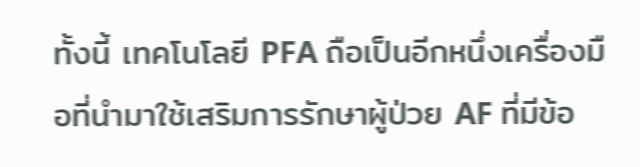ทั้งนี้ เทคโนโลยี PFA ถือเป็นอีกหนึ่งเครื่องมือที่นำมาใช้เสริมการรักษาผู้ป่วย AF ที่มีข้อ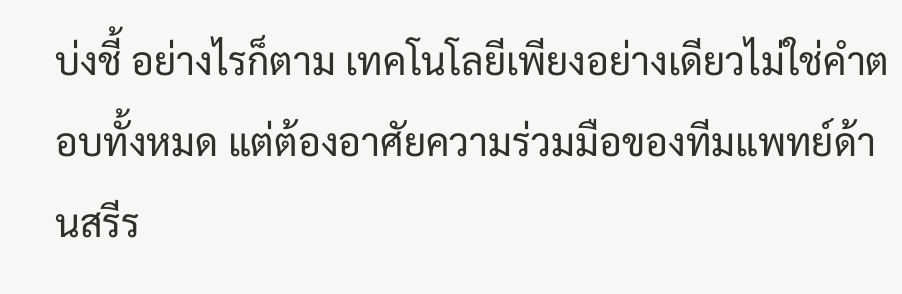บ่งชี้ อย่างไรก็ตาม เทคโนโลยีเพียงอย่างเดียวไม่ใช่คำตอบทั้งหมด แต่ต้องอาศัยความร่วมมือของทีมแพทย์ด้านสรีร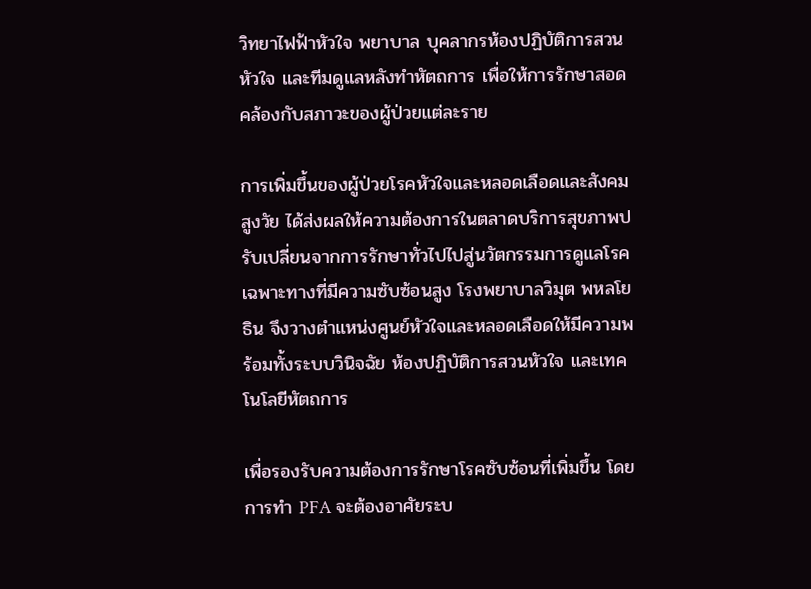วิทยาไฟฟ้าหัวใจ พยาบาล บุคลากรห้องปฏิบัติการสวนหัวใจ และทีมดูแลหลังทำหัตถการ เพื่อให้การรักษาสอดคล้องกับสภาวะของผู้ป่วยแต่ละราย

การเพิ่มขึ้นของผู้ป่วยโรคหัวใจและหลอดเลือดและสังคมสูงวัย ได้ส่งผลให้ความต้องการในตลาดบริการสุขภาพปรับเปลี่ยนจากการรักษาทั่วไปไปสู่นวัตกรรมการดูแลโรคเฉพาะทางที่มีความซับซ้อนสูง โรงพยาบาลวิมุต พหลโยธิน จึงวางตำแหน่งศูนย์หัวใจและหลอดเลือดให้มีความพร้อมทั้งระบบวินิจฉัย ห้องปฏิบัติการสวนหัวใจ และเทคโนโลยีหัตถการ

เพื่อรองรับความต้องการรักษาโรคซับซ้อนที่เพิ่มขึ้น โดยการทำ PFA จะต้องอาศัยระบ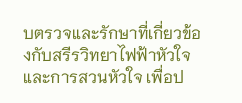บตรวจและรักษาที่เกี่ยวข้องกับสรีรวิทยาไฟฟ้าหัวใจและการสวนหัวใจ เพื่อป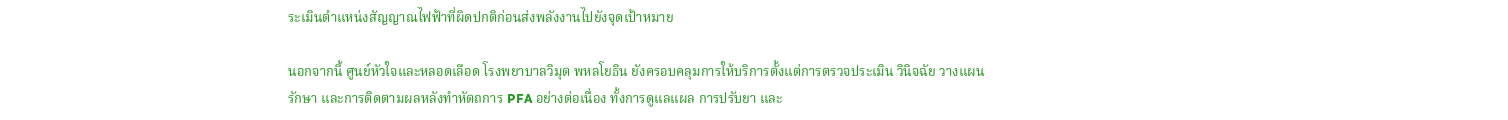ระเมินตำแหน่งสัญญาณไฟฟ้าที่ผิดปกติก่อนส่งพลังงานไปยังจุดเป้าหมาย

นอกจากนี้ ศูนย์หัวใจและหลอดเลือด โรงพยาบาลวิมุต พหลโยธิน ยังครอบคลุมการให้บริการตั้งแต่การตรวจประเมิน วินิจฉัย วางแผนรักษา และการติดตามผลหลังทำหัตถการ PFA อย่างต่อเนื่อง ทั้งการดูแลแผล การปรับยา และ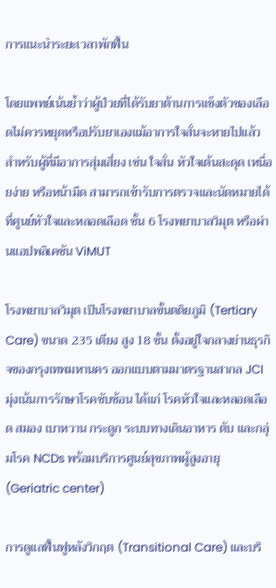การแนะนำระยะเวลาพักฟื้น

โดยแพทย์เน้นย้ำว่าผู้ป่วยที่ได้รับยาต้านการแข็งตัวของเลือดไม่ควรหยุดหรือปรับยาเองแม้อาการใจสั่นจะหายไปแล้ว สำหรับผู้ที่มีอาการสุ่มเสี่ยง เช่น ใจสั่น หัวใจเต้นสะดุด เหนื่อยง่าย หรือหน้ามืด สามารถเข้ารับการตรวจและนัดหมายได้ที่ศูนย์หัวใจและหลอดเลือด ชั้น 6 โรงพยาบาลวิมุต หรือผ่านแอปพลิเคชัน ViMUT

โรงพยาบาลวิมุต เป็นโรงพยาบาลขั้นตติยภูมิ (Tertiary Care) ขนาด 235 เตียง สูง 18 ชั้น ตั้งอยู่ใจกลางย่านธุรกิจของกรุงเทพมหานคร ออกแบบตามมาตรฐานสากล JCI มุ่งเน้นการรักษาโรคซับซ้อน ได้แก่ โรคหัวใจและหลอดเลือด สมอง เบาหวาน กระดูก ระบบทางเดินอาหาร ตับ และกลุ่มโรค NCDs พร้อมบริการศูนย์สุขภาพผู้สูงอายุ (Geriatric center)

การดูแลฟื้นฟูหลังวิกฤต (Transitional Care) และบริ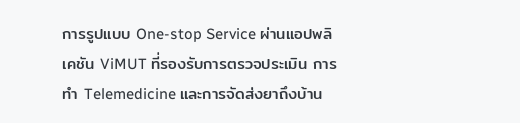การรูปแบบ One-stop Service ผ่านแอปพลิเคชัน ViMUT ที่รองรับการตรวจประเมิน การทำ Telemedicine และการจัดส่งยาถึงบ้าน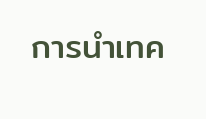การนำเทค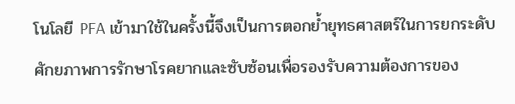โนโลยี PFA เข้ามาใช้ในครั้งนี้จึงเป็นการตอกย้ำยุทธศาสตร์ในการยกระดับศักยภาพการรักษาโรคยากและซับซ้อนเพื่อรองรับความต้องการของ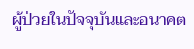ผู้ป่วยในปัจจุบันและอนาคต